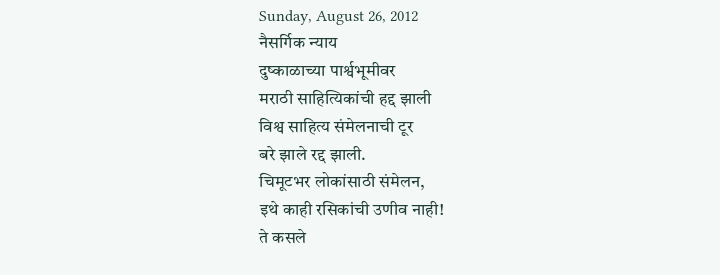Sunday, August 26, 2012
नैसर्गिक न्याय
दुष्काळाच्या पार्श्वभूमीवर
मराठी साहित्यिकांची हद्द झाली
विश्व साहित्य संमेलनाची टूर
बरे झाले रद्द झाली.
चिमूटभर लोकांसाठी संमेलन,
इथे काही रसिकांची उणीव नाही!
ते कसले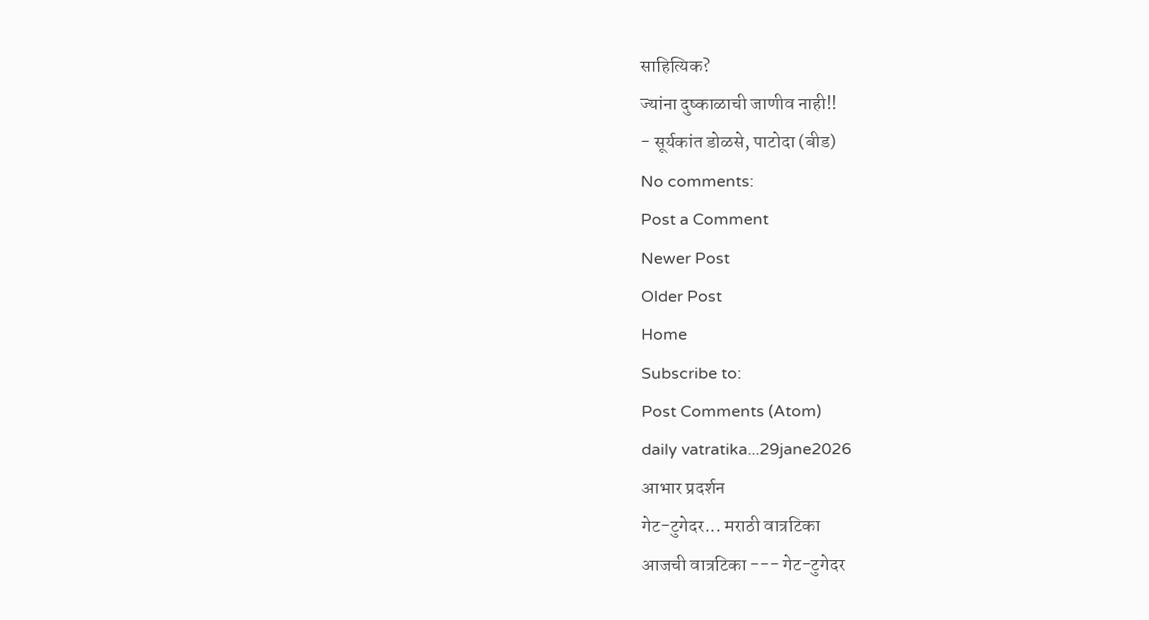साहित्यिक?
ज्यांना दुष्काळाची जाणीव नाही!!
- सूर्यकांत डोळसे, पाटोदा (बीड)
No comments:
Post a Comment
Newer Post
Older Post
Home
Subscribe to:
Post Comments (Atom)
daily vatratika...29jane2026
आभार प्रदर्शन
गेट-टुगेदर... मराठी वात्रटिका
आजची वात्रटिका --- गेट-टुगेदर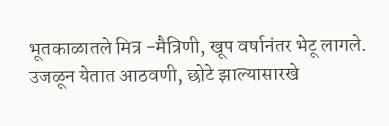भूतकाळातले मित्र -मैत्रिणी, खूप वर्षानंतर भेटू लागले. उजळून येतात आठवणी, छोटे झाल्यासारखे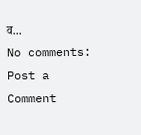व...
No comments:
Post a Comment